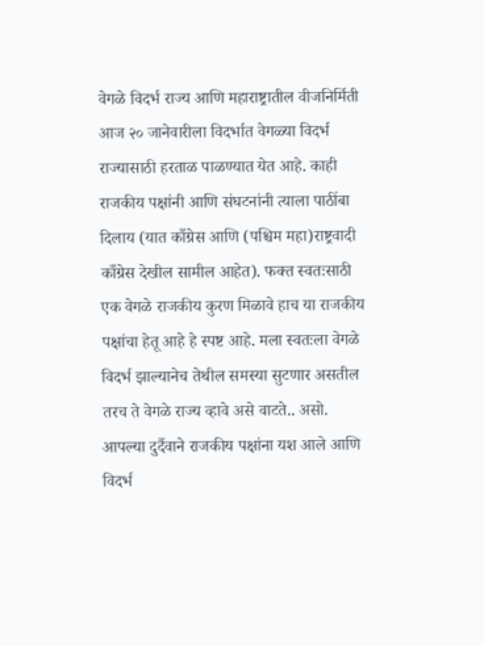वेगळे विदर्भ राज्य आणि महाराष्ट्रातील वीजनिर्मिती
आज २० जानेवारीला विदर्भात वेगळ्या विदर्भ राज्यासाठी हरताळ पाळण्यात येत आहे. काही राजकीय पक्षांनी आणि संघटनांनी त्याला पाठींबा दिलाय (यात काँग्रेस आणि (पश्चिम महा)राष्ट्रवादी काँग्रेस देखील सामील आहेत). फक्त स्वतःसाठी एक वेगळे राजकीय कुरण मिळावे हाच या राजकीय पक्षांचा हेतू आहे हे स्पष्ट आहे. मला स्वतःला वेगळे विदर्भ झाल्यानेच तेथील समस्या सुटणार असतील तरच ते वेगळे राज्य व्हावे असे वाटते.. असो.
आपल्या दुर्दैवाने राजकीय पक्षांना यश आले आणि विदर्भ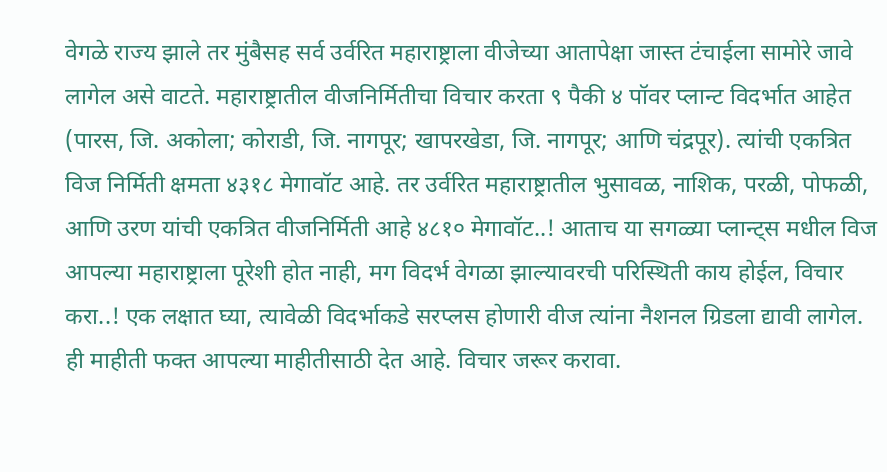वेगळे राज्य झाले तर मुंबैसह सर्व उर्वरित महाराष्ट्राला वीजेच्या आतापेक्षा जास्त टंचाईला सामोरे जावे लागेल असे वाटते. महाराष्ट्रातील वीजनिर्मितीचा विचार करता ९ पैकी ४ पॉवर प्लान्ट विदर्भात आहेत (पारस, जि. अकोला; कोराडी, जि. नागपूर; खापरखेडा, जि. नागपूर; आणि चंद्रपूर). त्यांची एकत्रित विज निर्मिती क्षमता ४३१८ मेगावॉट आहे. तर उर्वरित महाराष्ट्रातील भुसावळ, नाशिक, परळी, पोफळी, आणि उरण यांची एकत्रित वीजनिर्मिती आहे ४८१० मेगावॉट..! आताच या सगळ्या प्लान्ट्स मधील विज आपल्या महाराष्ट्राला पूरेशी होत नाही, मग विदर्भ वेगळा झाल्यावरची परिस्थिती काय होईल, विचार करा..! एक लक्षात घ्या, त्यावेळी विदर्भाकडे सरप्लस होणारी वीज त्यांना नैशनल ग्रिडला द्यावी लागेल.
ही माहीती फक्त आपल्या माहीतीसाठी देत आहे. विचार जरूर करावा.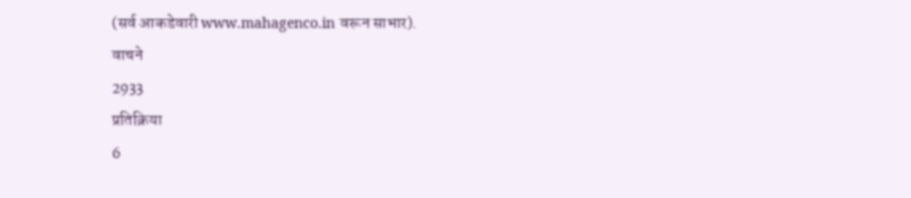(सर्व आकडेवारी www.mahagenco.in वरून साभार).
वाचने
2933
प्रतिक्रिया
6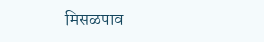मिसळपाव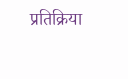प्रतिक्रिया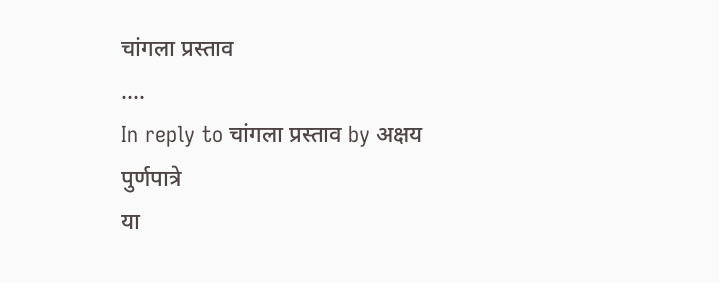चांगला प्रस्ताव
....
In reply to चांगला प्रस्ताव by अक्षय पुर्णपात्रे
या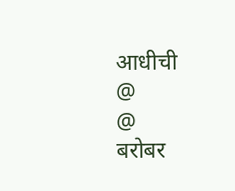आधीची
@
@
बरोबर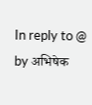In reply to @ by अभिषेक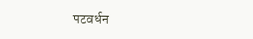पटवर्धन